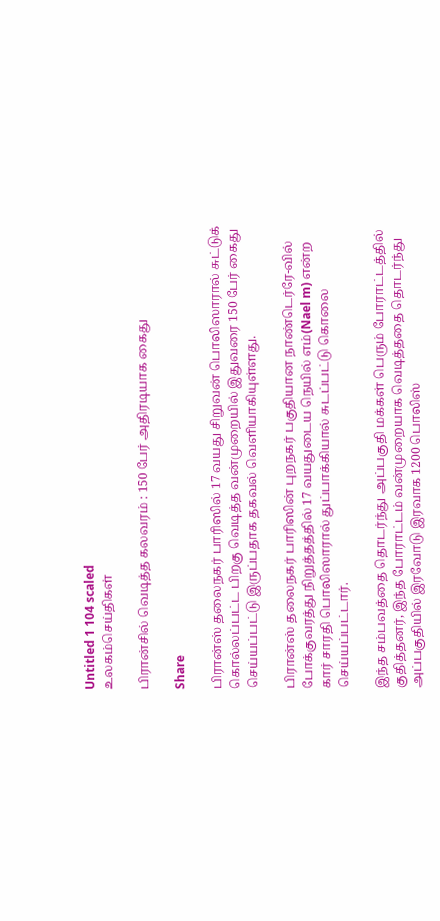Untitled 1 104 scaled
உலகம்செய்திகள்

பிரான்சில் வெடித்த கலவரம் : 150 பேர் அதிரடியாக கைது

Share

பிரான்ஸ் தலைநகர் பாரிஸில் 17 வயது சிறுவன் பொலிஸாரால் சுட்டுக் கொல்லப்பட்ட பிறகு வெடித்த வன்முறையில் இதுவரை 150 பேர் கைது செய்யப்பட்டு இருப்பதாக தகவல் வெளியாகியுள்ளது.

பிரான்ஸ் தலைநகர் பாரிஸின் புறநகர் பகுதியான நாண்டெர்ரே-வில் போக்குவரத்து நிறுத்தத்தில் 17 வயதுடைய நெயில் எம்(Nael m) என்ற கார் சாரதி பொலிஸாரால் துப்பாக்கியால் சுடப்பட்டு கொலை செய்யப்பட்டார்.

இந்த சம்பவத்தை தொடர்ந்து அப்பகுதி மக்கள் பெரும் போராட்டத்தில் குதித்தனர், இந்த போராட்டம் வன்முறையாக வெடித்ததை தொடர்ந்து அப்பகுதியில் இரவோடு இரவாக 1200 பொலிஸ்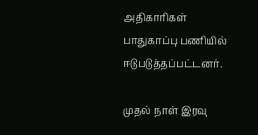அதிகாரிகள் பாதுகாப்பு பணியில் ஈடுபடுத்தப்பட்டனர்.

முதல் நாள் இரவு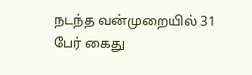நடந்த வன்முறையில் 31 பேர் கைது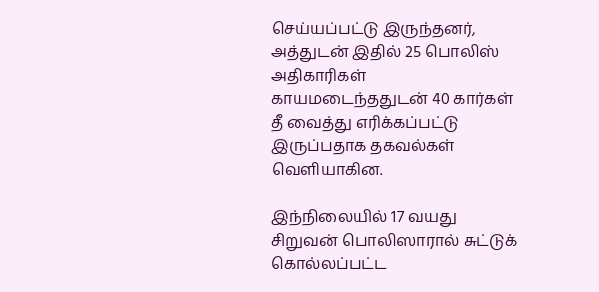செய்யப்பட்டு இருந்தனர், அத்துடன் இதில் 25 பொலிஸ் அதிகாரிகள் காயமடைந்ததுடன் 40 கார்கள் தீ வைத்து எரிக்கப்பட்டு இருப்பதாக தகவல்கள் வெளியாகின.

இந்நிலையில் 17 வயது சிறுவன் பொலிஸாரால் சுட்டுக் கொல்லப்பட்ட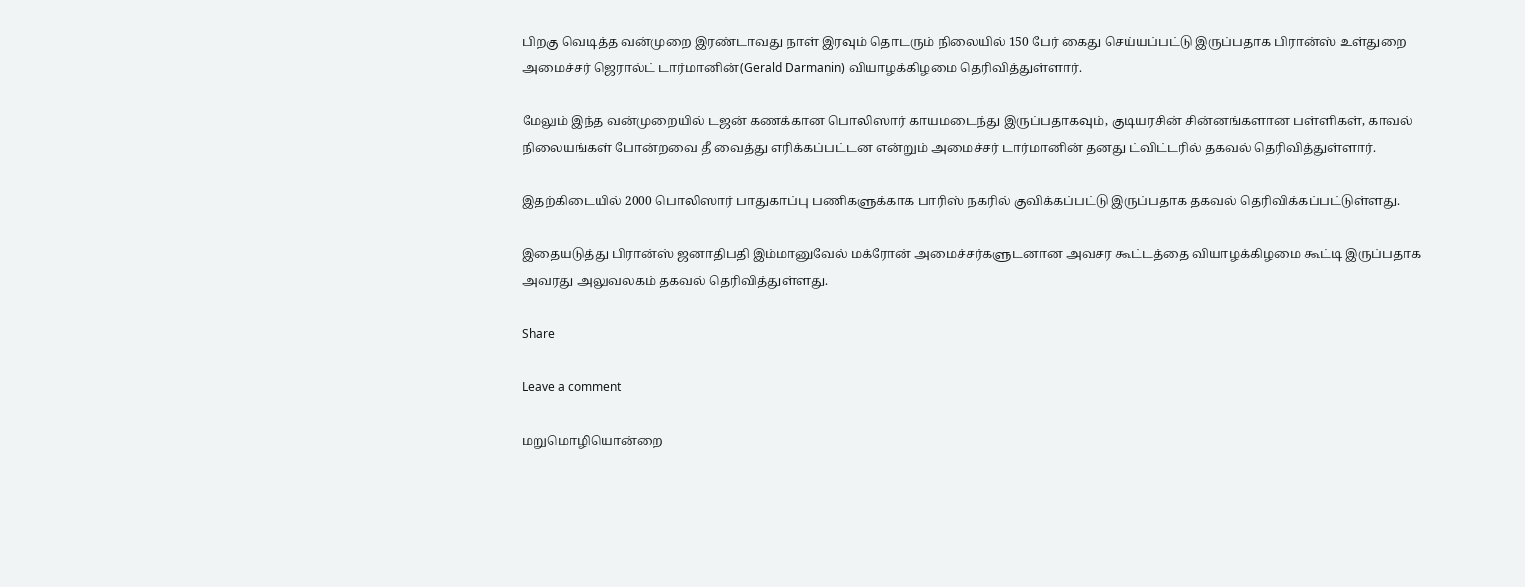பிறகு வெடித்த வன்முறை இரண்டாவது நாள் இரவும் தொடரும் நிலையில் 150 பேர் கைது செய்யப்பட்டு இருப்பதாக பிரான்ஸ் உள்துறை அமைச்சர் ஜெரால்ட் டார்மானின்(Gerald Darmanin) வியாழக்கிழமை தெரிவித்துள்ளார்.

மேலும் இந்த வன்முறையில் டஜன் கணக்கான பொலிஸார் காயமடைந்து இருப்பதாகவும், குடியரசின் சின்னங்களான பள்ளிகள், காவல் நிலையங்கள் போன்றவை தீ வைத்து எரிக்கப்பட்டன என்றும் அமைச்சர் டார்மானின் தனது ட்விட்டரில் தகவல் தெரிவித்துள்ளார்.

இதற்கிடையில் 2000 பொலிஸார் பாதுகாப்பு பணிகளுக்காக பாரிஸ் நகரில் குவிக்கப்பட்டு இருப்பதாக தகவல் தெரிவிக்கப்பட்டுள்ளது.

இதையடுத்து பிரான்ஸ் ஜனாதிபதி இம்மானுவேல் மக்ரோன் அமைச்சர்களுடனான அவசர கூட்டத்தை வியாழக்கிழமை கூட்டி இருப்பதாக அவரது அலுவலகம் தகவல் தெரிவித்துள்ளது.

Share

Leave a comment

மறுமொழியொன்றை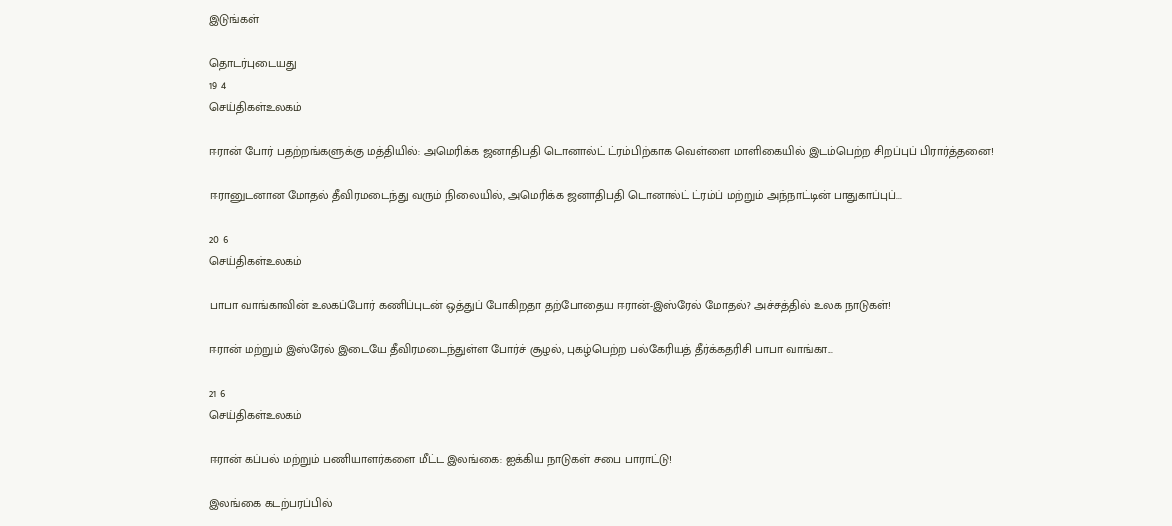இடுங்கள்

தொடர்புடையது
19 4
செய்திகள்உலகம்

ஈரான் போர் பதற்றங்களுக்கு மத்தியில்: அமெரிக்க ஜனாதிபதி டொனால்ட் ட்ரம்பிற்காக வெள்ளை மாளிகையில் இடம்பெற்ற சிறப்புப் பிரார்த்தனை!

ஈரானுடனான மோதல் தீவிரமடைந்து வரும் நிலையில், அமெரிக்க ஜனாதிபதி டொனால்ட் ட்ரம்ப் மற்றும் அந்நாட்டின் பாதுகாப்புப்...

20 6
செய்திகள்உலகம்

பாபா வாங்காவின் உலகப்போர் கணிப்புடன் ஒத்துப் போகிறதா தற்போதைய ஈரான்-இஸ்ரேல் மோதல்? அச்சத்தில் உலக நாடுகள்!

ஈரான் மற்றும் இஸ்ரேல் இடையே தீவிரமடைந்துள்ள போர்ச் சூழல், புகழ்பெற்ற பல்கேரியத் தீர்க்கதரிசி பாபா வாங்கா...

21 6
செய்திகள்உலகம்

ஈரான் கப்பல் மற்றும் பணியாளர்களை மீட்ட இலங்கை: ஐக்கிய நாடுகள் சபை பாராட்டு!

இலங்கை கடற்பரப்பில்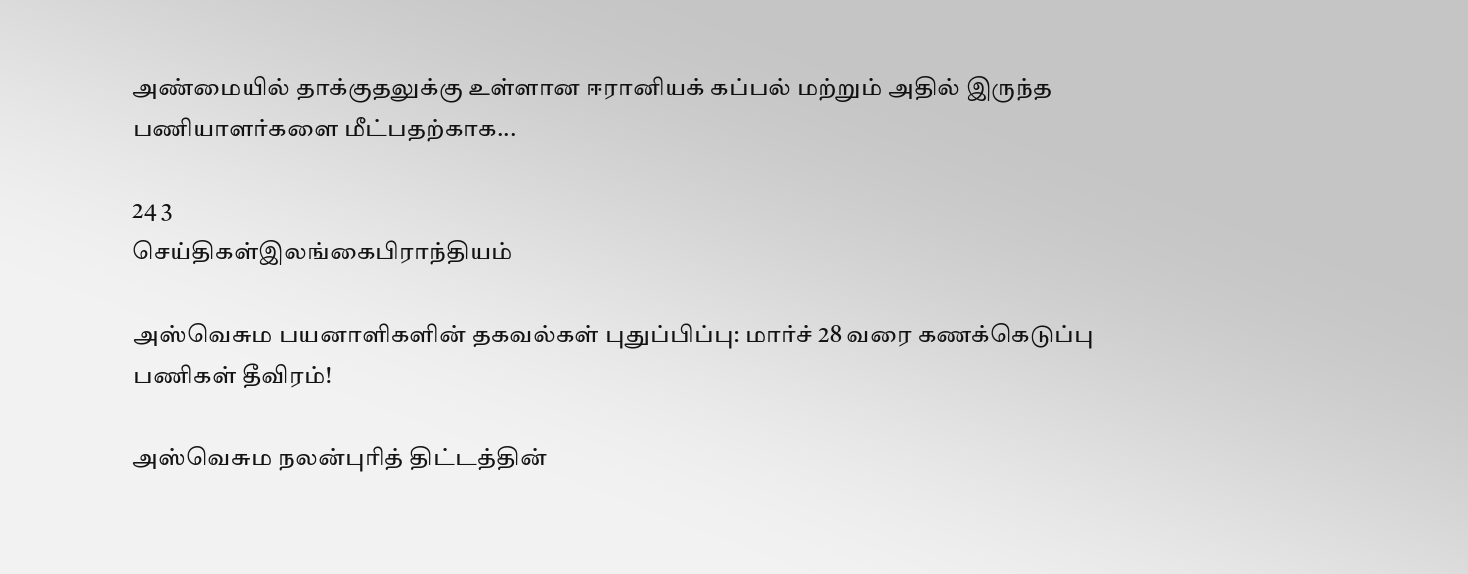அண்மையில் தாக்குதலுக்கு உள்ளான ஈரானியக் கப்பல் மற்றும் அதில் இருந்த பணியாளர்களை மீட்பதற்காக...

24 3
செய்திகள்இலங்கைபிராந்தியம்

அஸ்வெசும பயனாளிகளின் தகவல்கள் புதுப்பிப்பு: மார்ச் 28 வரை கணக்கெடுப்பு பணிகள் தீவிரம்!

அஸ்வெசும நலன்புரித் திட்டத்தின்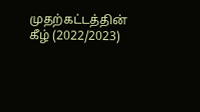முதற்கட்டத்தின் கீழ் (2022/2023)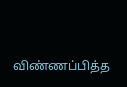விண்ணப்பித்த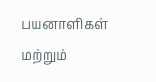பயனாளிகள் மற்றும்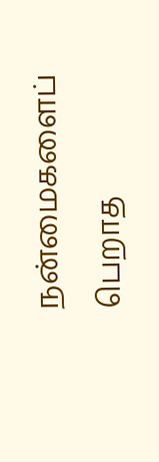நன்மைகளைப் பெறாத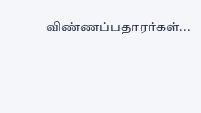விண்ணப்பதாரர்கள்...